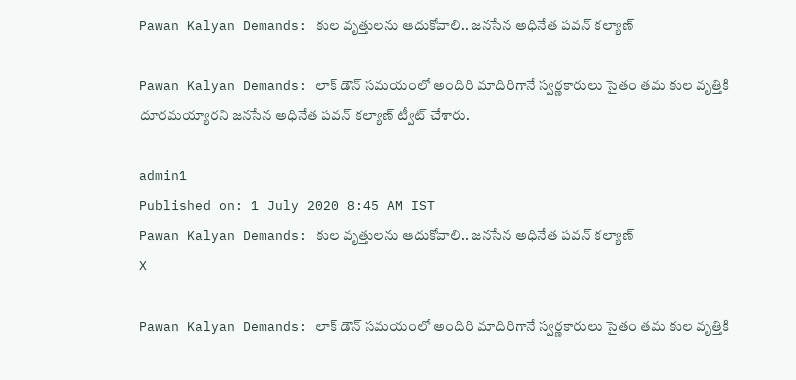Pawan Kalyan Demands: కుల వృత్తులను ఆదుకోవాలి.. జనసేన అధినేత పవన్ కల్యాణ్

Pawan Kalyan Demands: లాక్ డౌన్ సమయంలో అందిరి మాదిరిగానే స్వర్ణకారులు సైతం తమ కుల వృత్తికి దూరమయ్యారని జనసేన అధినేత పవన్ కల్యాణ్ ట్వీట్ చేశారు.

admin1
Published on: 1 July 2020 8:45 AM IST
Pawan Kalyan Demands: కుల వృత్తులను ఆదుకోవాలి.. జనసేన అధినేత పవన్ కల్యాణ్
X

Pawan Kalyan Demands: లాక్ డౌన్ సమయంలో అందిరి మాదిరిగానే స్వర్ణకారులు సైతం తమ కుల వృత్తికి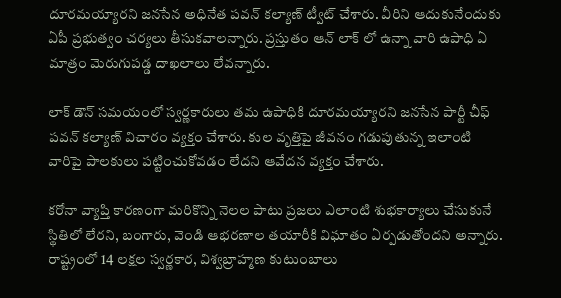దూరమయ్యారని జనసేన అధినేత పవన్ కల్యాణ్ ట్వీట్ చేశారు. వీరిని ఆదుకునేందుకు ఏపీ ప్రభుత్వం చర్యలు తీసుకవాలన్నారు. ప్రస్తుతం ఆన్ లాక్ లో ఉన్నా వారి ఉపాధి ఏ మాత్రం మెరుగుపడ్డ దాఖలాలు లేవన్నారు.

లాక్ డౌన్ సమయంలో స్వర్ణకారులు తమ ఉపాధికి దూరమయ్యారని జనసేన పార్టీ చీఫ్ పవన్ కల్యాణ్ విచారం వ్యక్తం చేశారు. కుల వృత్తిపై జీవనం గడుపుతున్న ఇలాంటి వారిపై పాలకులు పట్టించుకోవడం లేదని ఆవేదన వ్యక్తం చేశారు.

కరోనా వ్యాప్తి కారణంగా మరికొన్ని నెలల పాటు ప్రజలు ఎలాంటి శుభకార్యాలు చేసుకునే స్థితిలో లేరని, బంగారు, వెండి ఆభరణాల తయారీకి విఘాతం ఏర్పడుతోందని అన్నారు. రాష్ట్రంలో 14 లక్షల స్వర్ణకార, విశ్వబ్రాహ్మణ కుటుంబాలు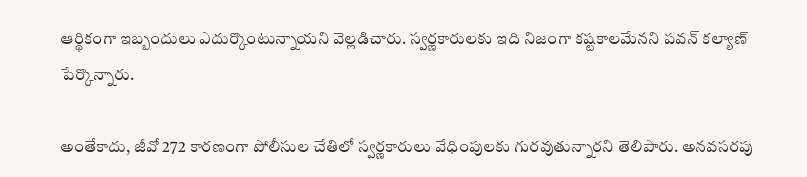ఆర్థికంగా ఇబ్బందులు ఎదుర్కొంటున్నాయని వెల్లడిచారు. స్వర్ణకారులకు ఇది నిజంగా కష్టకాలమేనని పవన్ కల్యాణ్ పేర్కొన్నారు.

అంతేకాదు, జీవో 272 కారణంగా పోలీసుల చేతిలో స్వర్ణకారులు వేధింపులకు గురవుతున్నారని తెలిపారు. అనవసరపు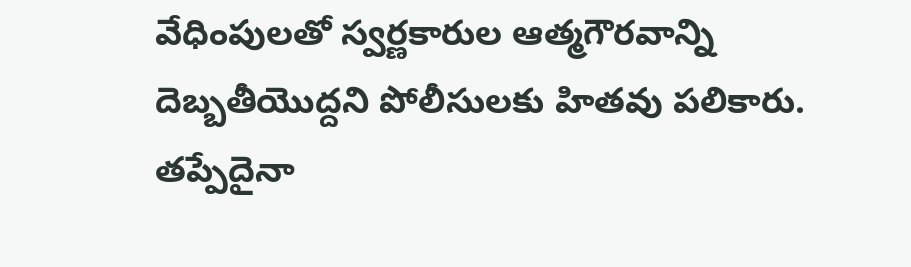వేధింపులతో స్వర్ణకారుల ఆత్మగౌరవాన్ని దెబ్బతీయొద్దని పోలీసులకు హితవు పలికారు. తప్పేదైనా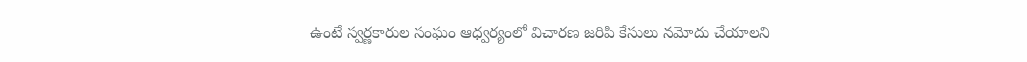ఉంటే స్వర్ణకారుల సంఘం ఆధ్వర్యంలో విచారణ జరిపి కేసులు నమోదు చేయాలని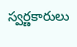స్వర్ణకారులు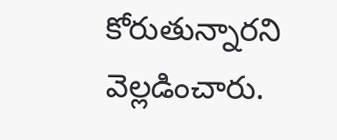కోరుతున్నారని వెల్లడించారు.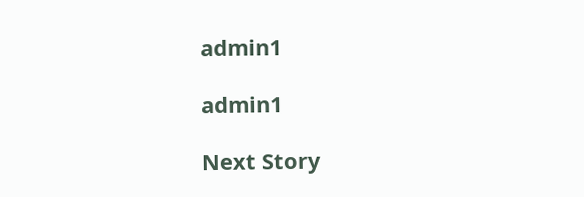admin1

admin1

Next Story